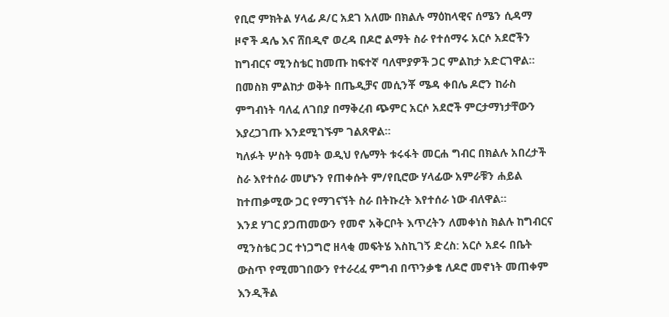የቢሮ ምክትል ሃላፊ ዶ/ር አደገ አለሙ በክልሉ ማዕከላዊና ሰሜን ሲዳማ ዞኖች ዳሌ እና ሸበዲኖ ወረዳ በዶሮ ልማት ስራ የተሰማሩ አርሶ አደሮችን ከግብርና ሚንስቴር ከመጡ ከፍተኛ ባለሞያዎች ጋር ምልከታ አድርገዋል።
በመስክ ምልከታ ወቅት በጤዲቻና መሲንቾ ሜዳ ቀበሌ ዶሮን ከራስ ምግብነት ባለፈ ለገበያ በማቅረብ ጭምር አርሶ አደሮች ምርታማነታቸውን እያረጋገጡ እንደሚገኙም ገልጸዋል።
ካለፉት ሦስት ዓመት ወዲህ የሌማት ቱሩፋት መርሐ ግብር በክልሉ አበረታች ስራ እየተሰራ መሆኑን የጠቀሱት ም/የቢሮው ሃላፊው አምራቹን ሐይል ከተጠቃሚው ጋር የማገናኘት ስራ በትኩረት እየተሰራ ነው ብለዋል።
እንደ ሃገር ያጋጠመውን የመኖ አቅርቦት እጥረትን ለመቀነስ ክልሉ ከግብርና ሚንስቴር ጋር ተነጋግሮ ዘላቂ መፍትሄ እስኪገኝ ድረስ: አርሶ አደሩ በቤት ውስጥ የሚመገበውን የተራረፈ ምግብ በጥንቃቄ ለዶሮ መኖነት መጠቀም እንዲችል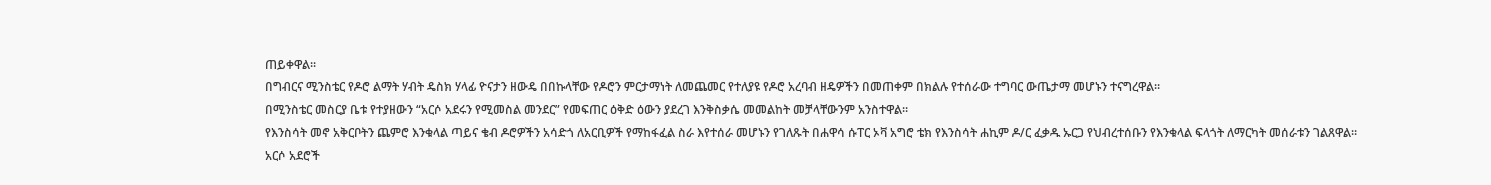ጠይቀዋል።
በግብርና ሚንስቴር የዶሮ ልማት ሃብት ዴስክ ሃላፊ ዮናታን ዘውዴ በበኩላቸው የዶሮን ምርታማነት ለመጨመር የተለያዩ የዶሮ አረባብ ዘዴዎችን በመጠቀም በክልሉ የተሰራው ተግባር ውጤታማ መሆኑን ተናግረዋል።
በሚንስቴር መስርያ ቤቱ የተያዘውን “አርሶ አደሩን የሚመስል መንደር” የመፍጠር ዕቅድ ዕውን ያደረገ እንቅስቃሴ መመልከት መቻላቸውንም አንስተዋል።
የእንስሳት መኖ አቅርቦትን ጨምሮ እንቁላል ጣይና ቄብ ዶሮዎችን አሳድጎ ለአርቢዎች የማከፋፈል ስራ እየተሰራ መሆኑን የገለጹት በሐዋሳ ሱፐር ኦቫ አግሮ ቴክ የእንስሳት ሐኪም ዶ/ር ፈቃዱ ኡርጋ የህብረተሰቡን የእንቁላል ፍላጎት ለማርካት መሰራቱን ገልጸዋል።
አርሶ አደሮች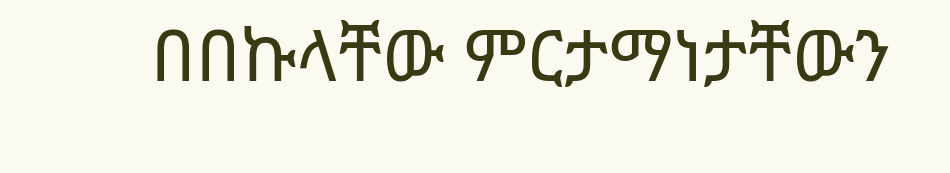በበኩላቸው ምርታማነታቸውን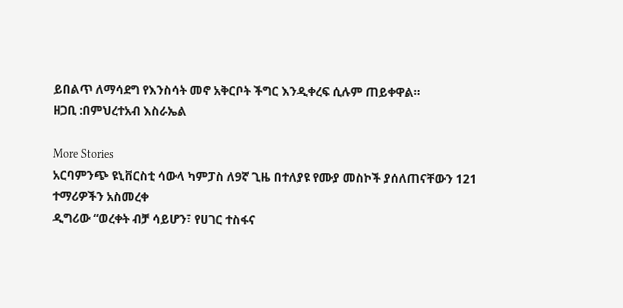ይበልጥ ለማሳደግ የእንስሳት መኖ አቅርቦት ችግር እንዲቀረፍ ሲሉም ጠይቀዋል።
ዘጋቢ :በምህረተአብ እስራኤል

More Stories
አርባምንጭ ዩኒቨርስቲ ሳውላ ካምፓስ ለ9ኛ ጊዜ በተለያዩ የሙያ መስኮች ያሰለጠናቸውን 121 ተማሪዎችን አስመረቀ
ዲግሪው “ወረቀት ብቻ ሳይሆን፣ የሀገር ተስፋና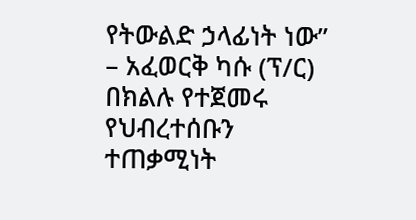የትውልድ ኃላፊነት ነው” – አፈወርቅ ካሱ (ፕ/ር)
በክልሉ የተጀመሩ የህብረተሰቡን ተጠቃሚነት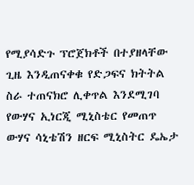የሚያሳድጉ ፕሮጀክቶች በተያዘላቸው ጊዜ እንዲጠናቀቁ የድጋፍና ክትትል ስራ ተጠናክሮ ሊቀጥል እንደሚገባ የውሃና ኢነርጂ ሚኒስቴር የመጠጥ ውሃና ሳኒቴሽን ዘርፍ ሚኒስትር ዴኤታ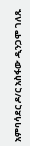አምባሳደር ዶ/ር አስፋው ዲንጋሞ ገለጹ